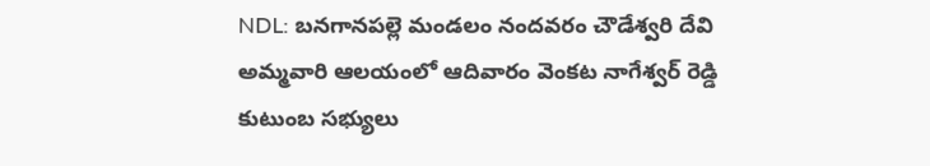NDL: బనగానపల్లె మండలం నందవరం చౌడేశ్వరి దేవి అమ్మవారి ఆలయంలో ఆదివారం వెంకట నాగేశ్వర్ రెడ్డి కుటుంబ సభ్యులు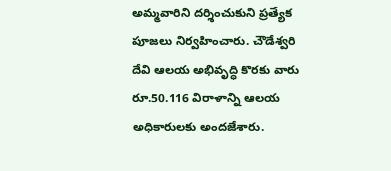అమ్మవారిని దర్శించుకుని ప్రత్యేక పూజలు నిర్వహించారు. చౌడేశ్వరి దేవి ఆలయ అభివృద్ధి కొరకు వారు రూ.50.116 విరాళాన్ని ఆలయ అధికారులకు అందజేశారు.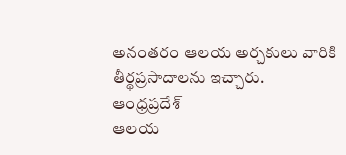అనంతరం ఆలయ అర్చకులు వారికి తీర్థప్రసాదాలను ఇచ్చారు.
ఆంధ్రప్రదేశ్
ఆలయ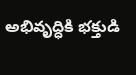అభివృద్ధికి భక్తుడి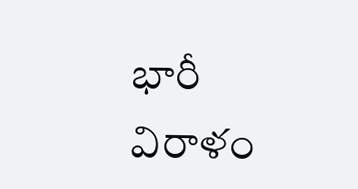భారీ విరాళం